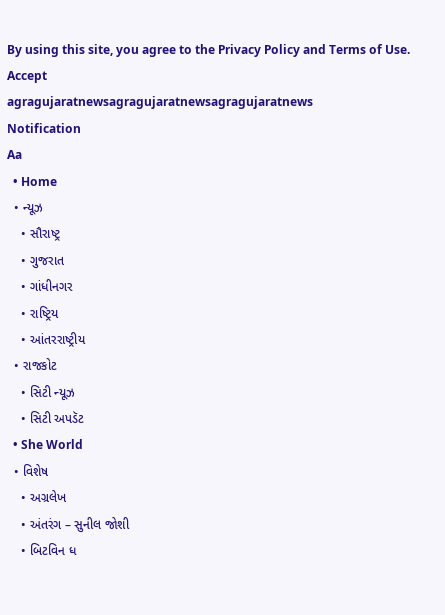By using this site, you agree to the Privacy Policy and Terms of Use.
Accept
agragujaratnewsagragujaratnewsagragujaratnews
Notification
Aa
  • Home
  • ન્યૂઝ
    • સૌરાષ્ટ્ર
    • ગુજરાત
    • ગાંધીનગર
    • રાષ્ટ્રિય
    • આંતરરાષ્ટ્રીય
  • રાજકોટ
    • સિટી ન્યૂઝ
    • સિટી અપડૅટ
  • She World
  • વિશેષ
    • અગ્રલેખ
    • અંતરંગ – સુનીલ જોશી
    • બિટવિન ધ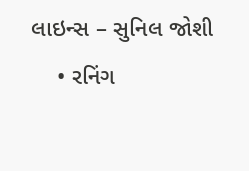લાઇન્સ – સુનિલ જોશી
    • રનિંગ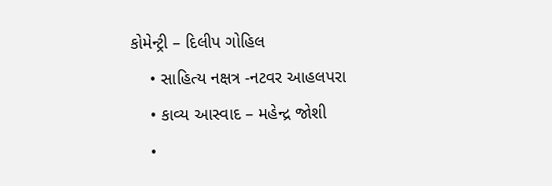કોમેન્ટ્રી – દિલીપ ગોહિલ
    • સાહિત્ય નક્ષત્ર -નટવર આહલપરા
    • કાવ્ય આસ્વાદ – મહેન્દ્ર જોશી
    •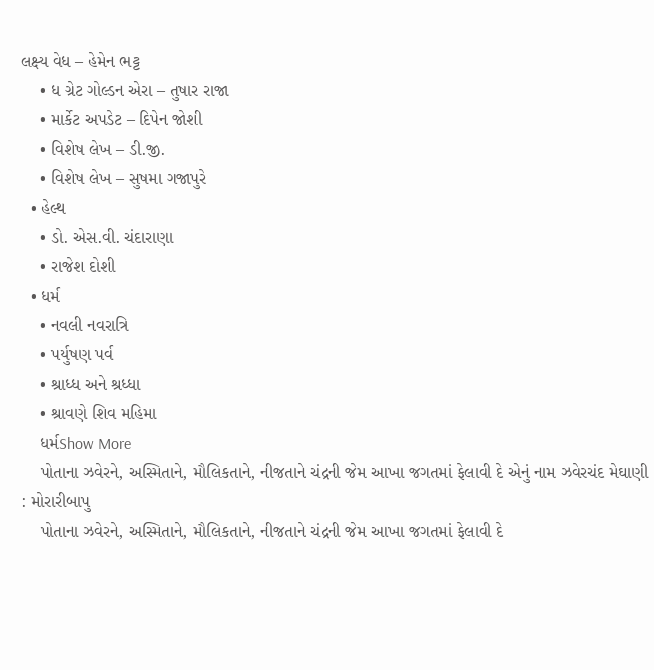લક્ષ્ય વેધ – હેમેન ભટ્ટ
    • ધ ગ્રેટ ગોલ્ડન એરા – તુષાર રાજા
    • માર્કેટ અપડેટ – દિપેન જોશી
    • વિશેષ લેખ – ડી.જી.
    • વિશેષ લેખ – સુષમા ગજાપુરે
  • હેલ્થ
    • ડો. એસ.વી. ચંદારાણા
    • રાજેશ દોશી
  • ધર્મ
    • નવલી નવરાત્રિ
    • પર્યુષણ પર્વ
    • શ્રાધ્ધ અને શ્રધ્ધા
    • શ્રાવણે શિવ મહિમા
    ધર્મShow More
    પોતાના ઝવેરને, અસ્મિતાને, મૌલિકતાને, નીજતાને ચંદ્રની જેમ આખા જગતમાં ફેલાવી દે એનું નામ ઝવેરચંદ મેઘાણી : મોરારીબાપુ
    પોતાના ઝવેરને, અસ્મિતાને, મૌલિકતાને, નીજતાને ચંદ્રની જેમ આખા જગતમાં ફેલાવી દે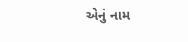એનું નામ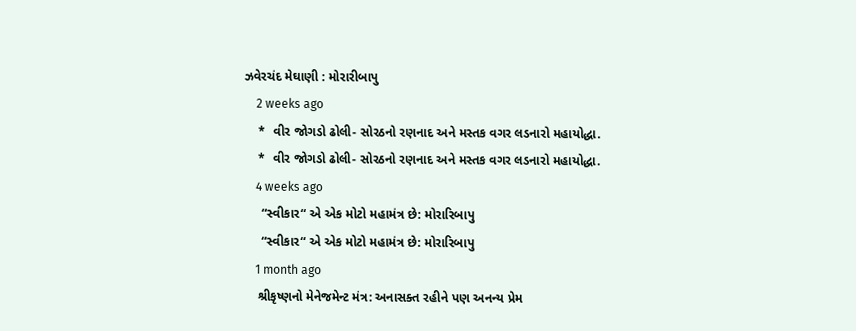ઝવેરચંદ મેઘાણી : મોરારીબાપુ
    2 weeks ago
    *  વીર જોગડો ઢોલી- સોરઠનો રણનાદ અને મસ્તક વગર લડનારો મહાયોદ્ધા.
    *  વીર જોગડો ઢોલી- સોરઠનો રણનાદ અને મસ્તક વગર લડનારો મહાયોદ્ધા.
    4 weeks ago
     “સ્વીકાર“ એ એક મોટો મહામંત્ર છે: મોરારિબાપુ
     “સ્વીકાર“ એ એક મોટો મહામંત્ર છે: મોરારિબાપુ
    1 month ago
    શ્રીકૃષ્ણનો મેનેજમેન્ટ મંત્ર: અનાસક્ત રહીને પણ અનન્ય પ્રેમ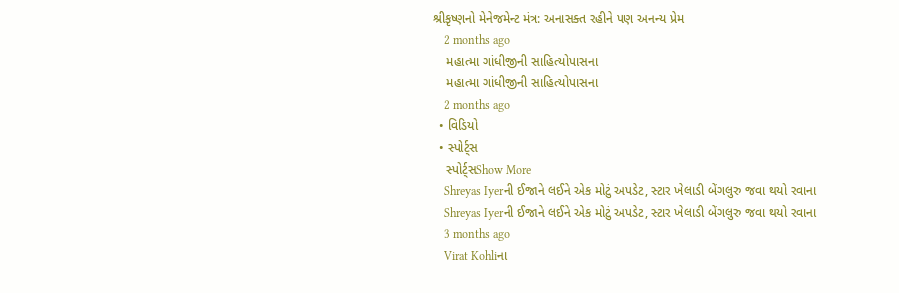શ્રીકૃષ્ણનો મેનેજમેન્ટ મંત્ર: અનાસક્ત રહીને પણ અનન્ય પ્રેમ
    2 months ago
    મહાત્મા ગાંધીજીની સાહિત્યોપાસના
    મહાત્મા ગાંધીજીની સાહિત્યોપાસના
    2 months ago
  • વિડિયો
  • સ્પોર્ટ્સ
    સ્પોર્ટ્સShow More
    Shreyas Iyerની ઈજાને લઈને એક મોટું અપડેટ, સ્ટાર ખેલાડી બેંગલુરુ જવા થયો રવાના
    Shreyas Iyerની ઈજાને લઈને એક મોટું અપડેટ, સ્ટાર ખેલાડી બેંગલુરુ જવા થયો રવાના
    3 months ago
    Virat Kohliના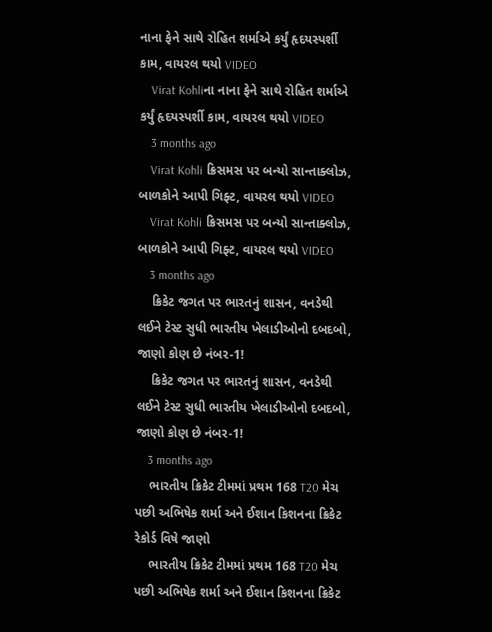નાના ફેને સાથે રોહિત શર્માએ કર્યું હૃદયસ્પર્શી કામ, વાયરલ થયો VIDEO
    Virat Kohliના નાના ફેને સાથે રોહિત શર્માએ કર્યું હૃદયસ્પર્શી કામ, વાયરલ થયો VIDEO
    3 months ago
    Virat Kohli ક્રિસમસ પર બન્યો સાન્તાક્લોઝ, બાળકોને આપી ગિફ્ટ, વાયરલ થયો VIDEO
    Virat Kohli ક્રિસમસ પર બન્યો સાન્તાક્લોઝ, બાળકોને આપી ગિફ્ટ, વાયરલ થયો VIDEO
    3 months ago
    ક્રિકેટ જગત પર ભારતનું શાસન, વનડેથી લઈને ટેસ્ટ સુધી ભારતીય ખેલાડીઓનો દબદબો, જાણો કોણ છે નંબર-1!
    ક્રિકેટ જગત પર ભારતનું શાસન, વનડેથી લઈને ટેસ્ટ સુધી ભારતીય ખેલાડીઓનો દબદબો, જાણો કોણ છે નંબર-1!
    3 months ago
    ભારતીય ક્રિકેટ ટીમમાં પ્રથમ 168 T20 મેચ પછી અભિષેક શર્મા અને ઈશાન કિશનના ક્રિકેટ રેકોર્ડ વિષે જાણો
    ભારતીય ક્રિકેટ ટીમમાં પ્રથમ 168 T20 મેચ પછી અભિષેક શર્મા અને ઈશાન કિશનના ક્રિકેટ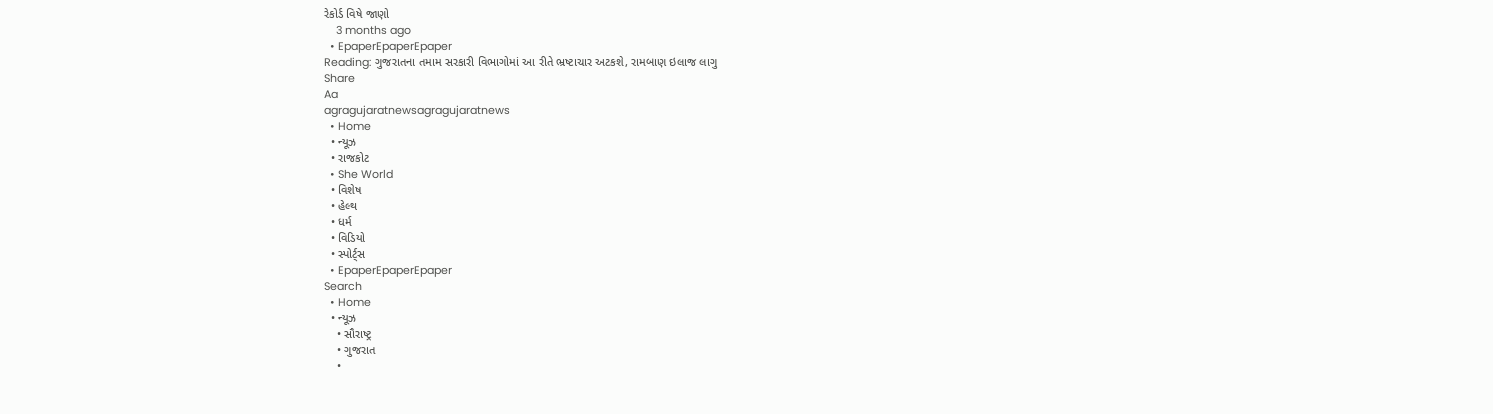રેકોર્ડ વિષે જાણો
    3 months ago
  • EpaperEpaperEpaper
Reading: ગુજરાતના તમામ સરકારી વિભાગોમાં આ રીતે ભ્રષ્ટાચાર અટકશે, રામબાણ ઇલાજ લાગુ
Share
Aa
agragujaratnewsagragujaratnews
  • Home
  • ન્યૂઝ
  • રાજકોટ
  • She World
  • વિશેષ
  • હેલ્થ
  • ધર્મ
  • વિડિયો
  • સ્પોર્ટ્સ
  • EpaperEpaperEpaper
Search
  • Home
  • ન્યૂઝ
    • સૌરાષ્ટ્ર
    • ગુજરાત
    •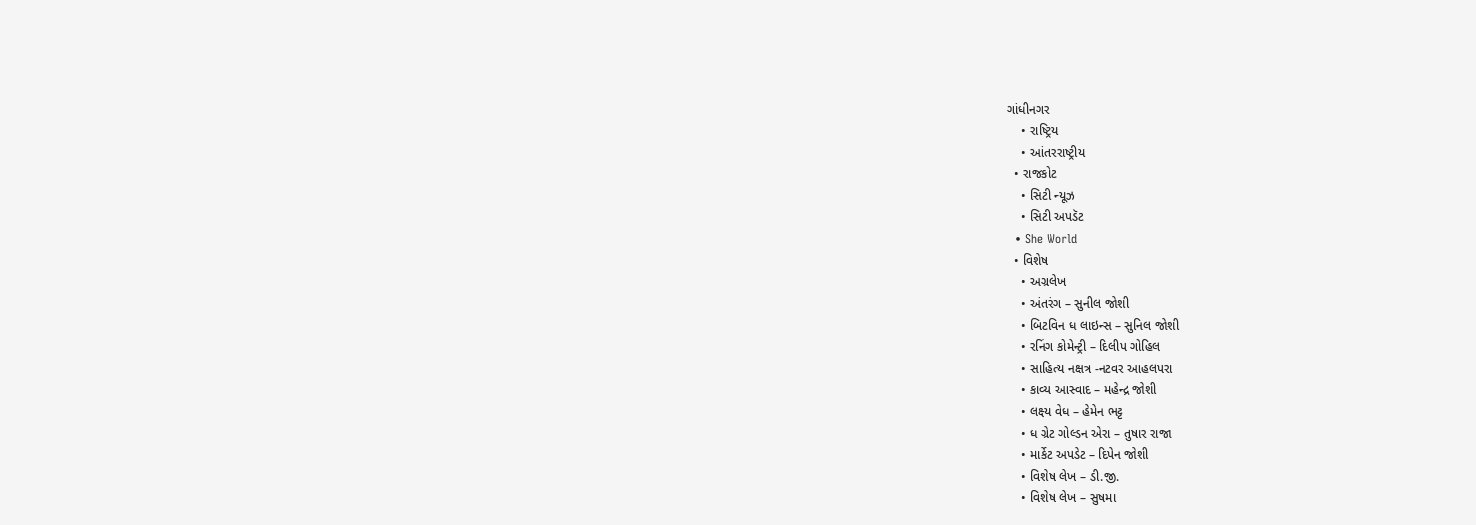ગાંધીનગર
    • રાષ્ટ્રિય
    • આંતરરાષ્ટ્રીય
  • રાજકોટ
    • સિટી ન્યૂઝ
    • સિટી અપડૅટ
  • She World
  • વિશેષ
    • અગ્રલેખ
    • અંતરંગ – સુનીલ જોશી
    • બિટવિન ધ લાઇન્સ – સુનિલ જોશી
    • રનિંગ કોમેન્ટ્રી – દિલીપ ગોહિલ
    • સાહિત્ય નક્ષત્ર -નટવર આહલપરા
    • કાવ્ય આસ્વાદ – મહેન્દ્ર જોશી
    • લક્ષ્ય વેધ – હેમેન ભટ્ટ
    • ધ ગ્રેટ ગોલ્ડન એરા – તુષાર રાજા
    • માર્કેટ અપડેટ – દિપેન જોશી
    • વિશેષ લેખ – ડી.જી.
    • વિશેષ લેખ – સુષમા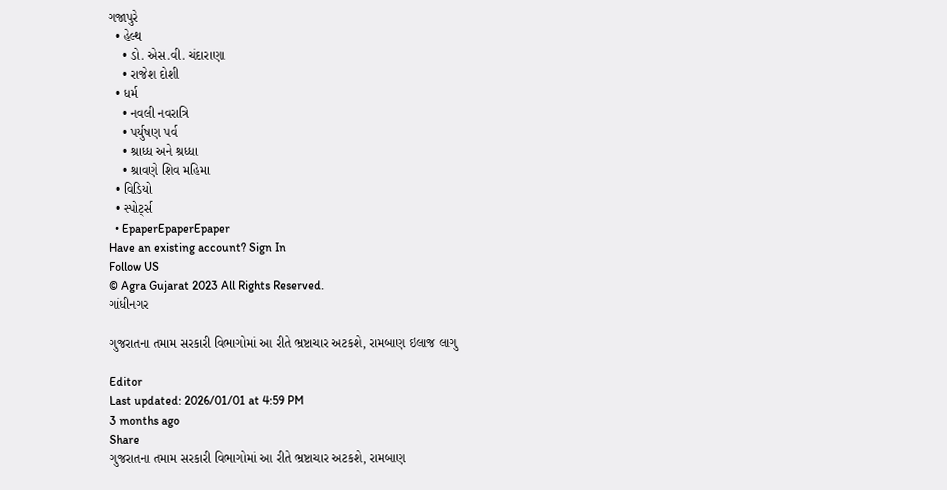ગજાપુરે
  • હેલ્થ
    • ડો. એસ.વી. ચંદારાણા
    • રાજેશ દોશી
  • ધર્મ
    • નવલી નવરાત્રિ
    • પર્યુષણ પર્વ
    • શ્રાધ્ધ અને શ્રધ્ધા
    • શ્રાવણે શિવ મહિમા
  • વિડિયો
  • સ્પોર્ટ્સ
  • EpaperEpaperEpaper
Have an existing account? Sign In
Follow US
© Agra Gujarat 2023 All Rights Reserved.
ગાંધીનગર

ગુજરાતના તમામ સરકારી વિભાગોમાં આ રીતે ભ્રષ્ટાચાર અટકશે, રામબાણ ઇલાજ લાગુ

Editor
Last updated: 2026/01/01 at 4:59 PM
3 months ago
Share
ગુજરાતના તમામ સરકારી વિભાગોમાં આ રીતે ભ્રષ્ટાચાર અટકશે, રામબાણ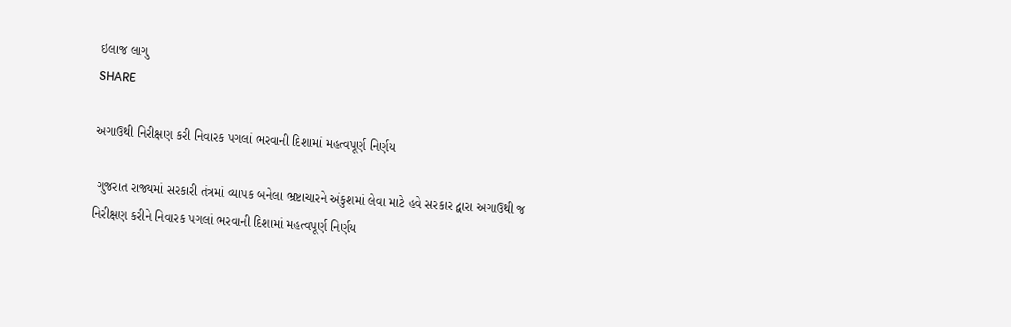ઇલાજ લાગુ
SHARE

અગાઉથી નિરીક્ષણ કરી નિવારક પગલાં ભરવાની દિશામાં મહત્વપૂર્ણ નિર્ણય

 ગુજરાત રાજ્યમાં સરકારી તંત્રમાં વ્યાપક બનેલા ભ્રષ્ટાચારને અંકુશમાં લેવા માટે હવે સરકાર દ્વારા અગાઉથી જ નિરીક્ષણ કરીને નિવારક પગલાં ભરવાની દિશામાં મહત્વપૂર્ણ નિર્ણય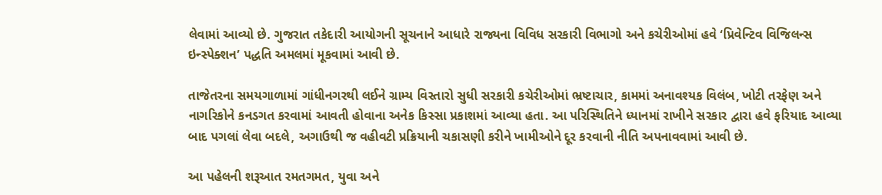લેવામાં આવ્યો છે. ગુજરાત તકેદારી આયોગની સૂચનાને આધારે રાજ્યના વિવિધ સરકારી વિભાગો અને કચેરીઓમાં હવે ‘પ્રિવેન્ટિવ વિજિલન્સ ઇન્સ્પેક્શન’ પદ્ધતિ અમલમાં મૂકવામાં આવી છે.

તાજેતરના સમયગાળામાં ગાંધીનગરથી લઈને ગ્રામ્ય વિસ્તારો સુધી સરકારી કચેરીઓમાં ભ્રષ્ટાચાર, કામમાં અનાવશ્યક વિલંબ, ખોટી તરફેણ અને નાગરિકોને કનડગત કરવામાં આવતી હોવાના અનેક કિસ્સા પ્રકાશમાં આવ્યા હતા. આ પરિસ્થિતિને ધ્યાનમાં રાખીને સરકાર દ્વારા હવે ફરિયાદ આવ્યા બાદ પગલાં લેવા બદલે, અગાઉથી જ વહીવટી પ્રક્રિયાની ચકાસણી કરીને ખામીઓને દૂર કરવાની નીતિ અપનાવવામાં આવી છે.

આ પહેલની શરૂઆત રમતગમત, યુવા અને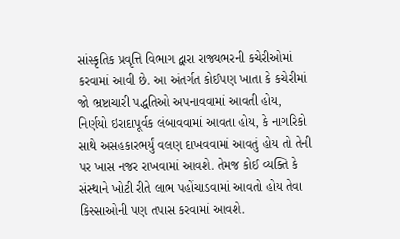સાંસ્કૃતિક પ્રવૃત્તિ વિભાગ દ્વારા રાજ્યભરની કચેરીઓમાં કરવામાં આવી છે. આ અંતર્ગત કોઈપણ ખાતા કે કચેરીમાં જો ભ્રષ્ટાચારી પદ્ધતિઓ અપનાવવામાં આવતી હોય, નિર્ણયો ઇરાદાપૂર્વક લંબાવવામાં આવતા હોય, કે નાગરિકો સાથે અસહકારભર્યું વલણ દાખવવામાં આવતું હોય તો તેની પર ખાસ નજર રાખવામાં આવશે. તેમજ કોઈ વ્યક્તિ કે સંસ્થાને ખોટી રીતે લાભ પહોંચાડવામાં આવતો હોય તેવા કિસ્સાઓની પણ તપાસ કરવામાં આવશે.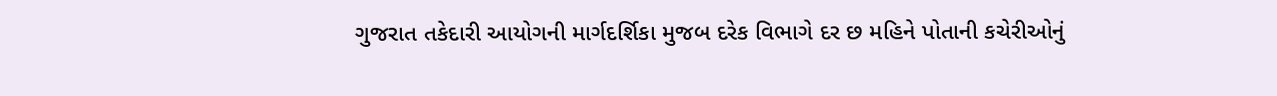ગુજરાત તકેદારી આયોગની માર્ગદર્શિકા મુજબ દરેક વિભાગે દર છ મહિને પોતાની કચેરીઓનું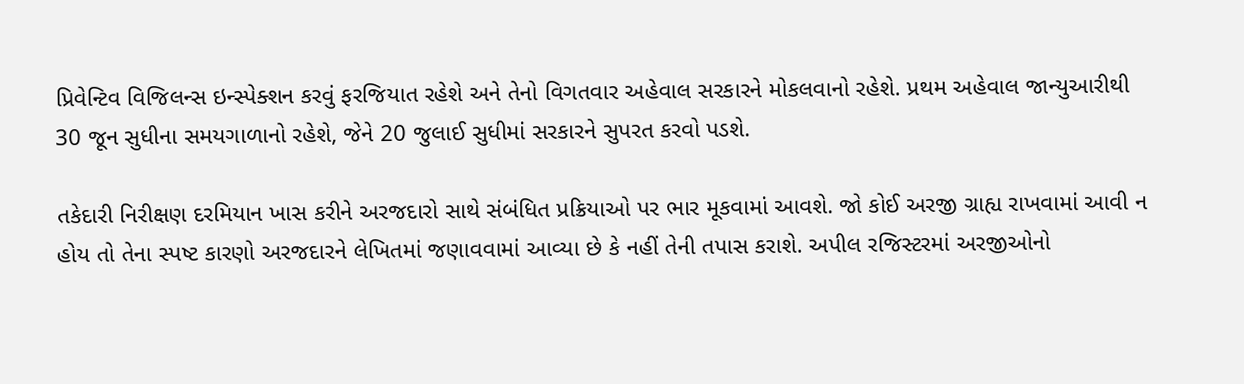પ્રિવેન્ટિવ વિજિલન્સ ઇન્સ્પેક્શન કરવું ફરજિયાત રહેશે અને તેનો વિગતવાર અહેવાલ સરકારને મોકલવાનો રહેશે. પ્રથમ અહેવાલ જાન્યુઆરીથી 30 જૂન સુધીના સમયગાળાનો રહેશે, જેને 20 જુલાઈ સુધીમાં સરકારને સુપરત કરવો પડશે.

તકેદારી નિરીક્ષણ દરમિયાન ખાસ કરીને અરજદારો સાથે સંબંધિત પ્રક્રિયાઓ પર ભાર મૂકવામાં આવશે. જો કોઈ અરજી ગ્રાહ્ય રાખવામાં આવી ન હોય તો તેના સ્પષ્ટ કારણો અરજદારને લેખિતમાં જણાવવામાં આવ્યા છે કે નહીં તેની તપાસ કરાશે. અપીલ રજિસ્ટરમાં અરજીઓનો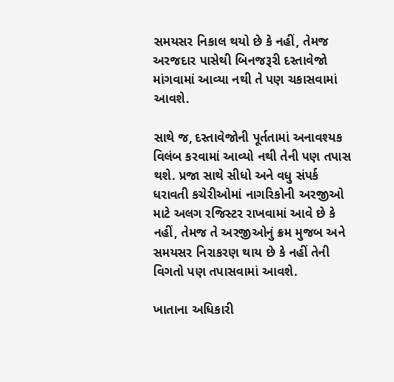સમયસર નિકાલ થયો છે કે નહીં, તેમજ અરજદાર પાસેથી બિનજરૂરી દસ્તાવેજો માંગવામાં આવ્યા નથી તે પણ ચકાસવામાં આવશે.

સાથે જ, દસ્તાવેજોની પૂર્તતામાં અનાવશ્યક વિલંબ કરવામાં આવ્યો નથી તેની પણ તપાસ થશે. પ્રજા સાથે સીધો અને વધુ સંપર્ક ધરાવતી કચેરીઓમાં નાગરિકોની અરજીઓ માટે અલગ રજિસ્ટર રાખવામાં આવે છે કે નહીં, તેમજ તે અરજીઓનું ક્રમ મુજબ અને સમયસર નિરાકરણ થાય છે કે નહીં તેની વિગતો પણ તપાસવામાં આવશે.

ખાતાના અધિકારી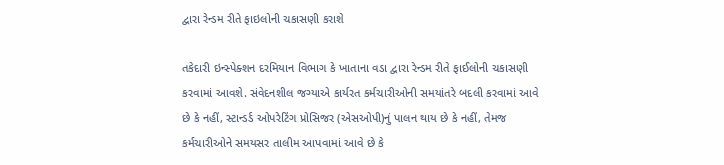દ્વારા રેન્ડમ રીતે ફાઇલોની ચકાસણી કરાશે

તકેદારી ઇન્સ્પેક્શન દરમિયાન વિભાગ કે ખાતાના વડા દ્વારા રેન્ડમ રીતે ફાઈલોની ચકાસણી કરવામાં આવશે. સંવેદનશીલ જગ્યાએ કાર્યરત કર્મચારીઓની સમયાંતરે બદલી કરવામાં આવે છે કે નહીં, સ્ટાન્ડર્ડ ઓપરેટિંગ પ્રોસિજર (એસઓપી)નું પાલન થાય છે કે નહીં, તેમજ કર્મચારીઓને સમયસર તાલીમ આપવામાં આવે છે કે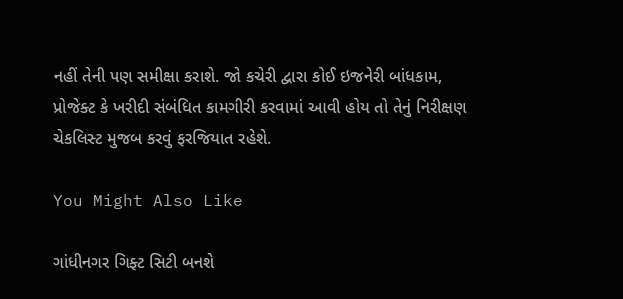નહીં તેની પણ સમીક્ષા કરાશે. જો કચેરી દ્વારા કોઈ ઇજનેરી બાંધકામ, પ્રોજેક્ટ કે ખરીદી સંબંધિત કામગીરી કરવામાં આવી હોય તો તેનું નિરીક્ષણ ચેકલિસ્ટ મુજબ કરવું ફરજિયાત રહેશે.

You Might Also Like

ગાંધીનગર ગિફ્ટ સિટી બનશે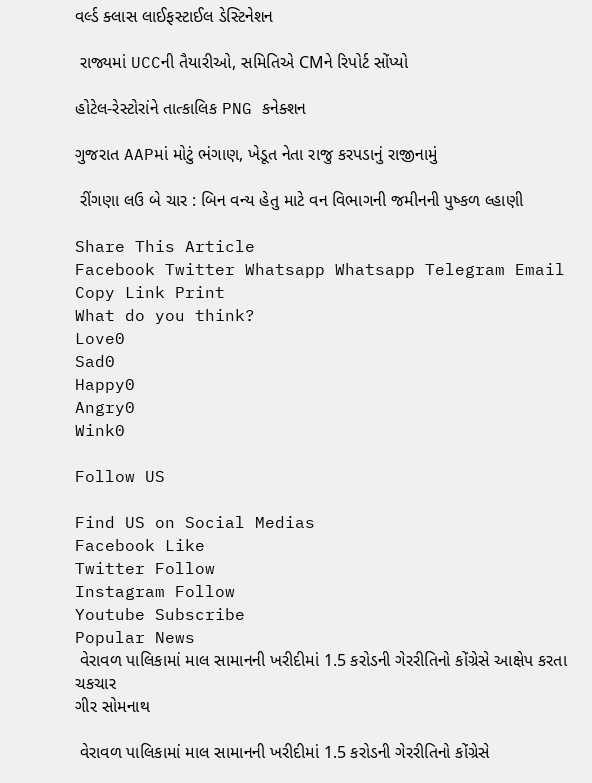વર્લ્ડ ક્લાસ લાઈફસ્ટાઈલ ડેસ્ટિનેશન

 રાજ્યમાં UCCની તૈયારીઓ, સમિતિએ CMને રિપોર્ટ સોંપ્યો

હોટેલ-રેસ્ટોરાંને તાત્કાલિક PNG કનેક્શન

ગુજરાત AAPમાં મોટું ભંગાણ, ખેડૂત નેતા રાજુ કરપડાનું રાજીનામું

 રીંગણા લઉ બે ચાર : બિન વન્ય હેતુ માટે વન વિભાગની જમીનની પુષ્કળ લ્હાણી

Share This Article
Facebook Twitter Whatsapp Whatsapp Telegram Email Copy Link Print
What do you think?
Love0
Sad0
Happy0
Angry0
Wink0

Follow US

Find US on Social Medias
Facebook Like
Twitter Follow
Instagram Follow
Youtube Subscribe
Popular News
 વેરાવળ પાલિકામાં માલ સામાનની ખરીદીમાં 1.5 કરોડની ગેરરીતિનો કોંગ્રેસે આક્ષેપ કરતા ચકચાર
ગીર સોમનાથ

 વેરાવળ પાલિકામાં માલ સામાનની ખરીદીમાં 1.5 કરોડની ગેરરીતિનો કોંગ્રેસે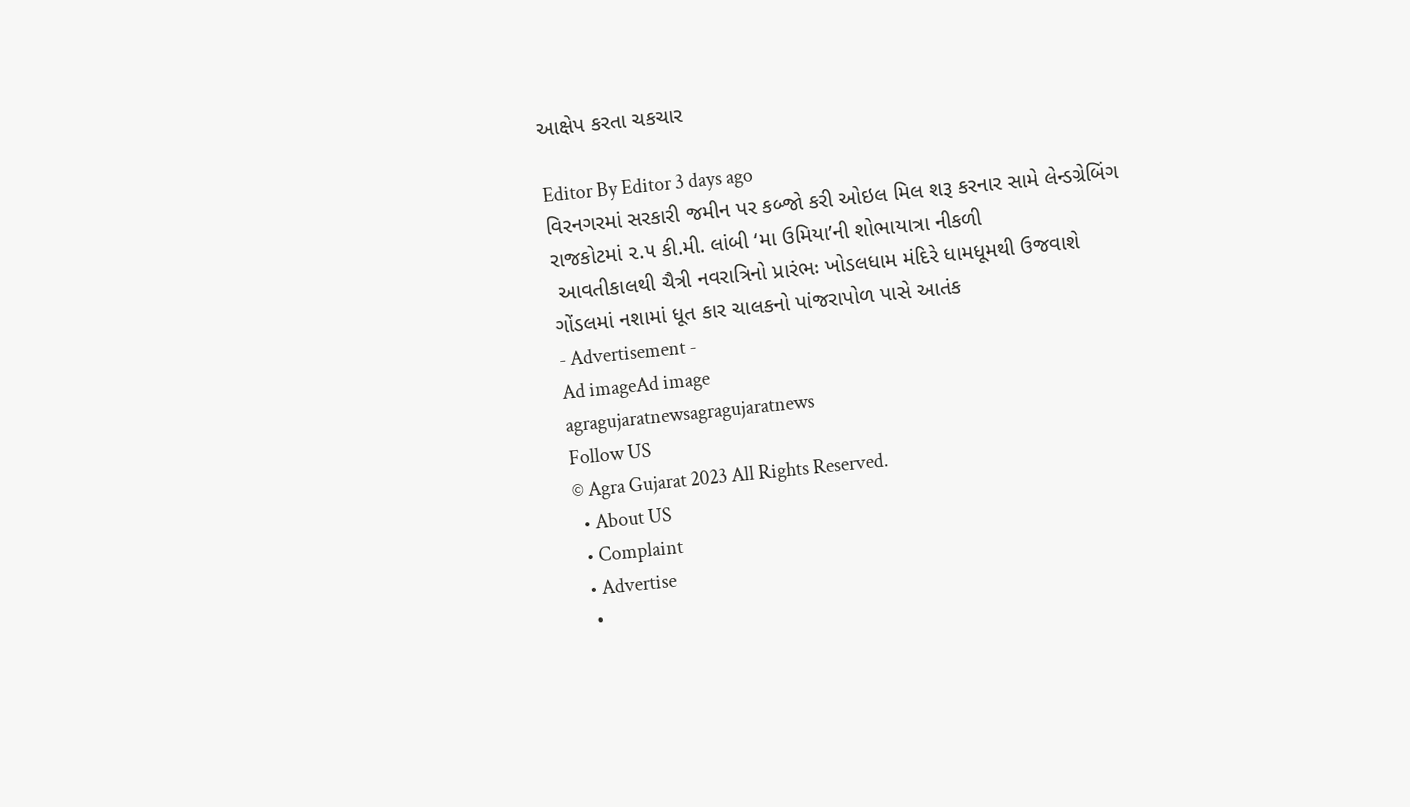આક્ષેપ કરતા ચકચાર

Editor By Editor 3 days ago
વિરનગરમાં સરકારી જમીન પર કબ્જો કરી ઓઇલ મિલ શરૂ કરનાર સામે લેન્ડગ્રેબિંગ
રાજકોટમાં ૨.૫ કી.મી. લાંબી ‘મા ઉમિયા’ની શોભાયાત્રા નીકળી
 આવતીકાલથી ચૈત્રી નવરાત્રિનો પ્રારંભઃ ખોડલધામ મંદિરે ધામધૂમથી ઉજવાશે
ગોંડલમાં નશામાં ધૂત કાર ચાલકનો પાંજરાપોળ પાસે આતંક
- Advertisement -
Ad imageAd image
agragujaratnewsagragujaratnews
Follow US
© Agra Gujarat 2023 All Rights Reserved.
  • About US
  • Complaint
  • Advertise
  •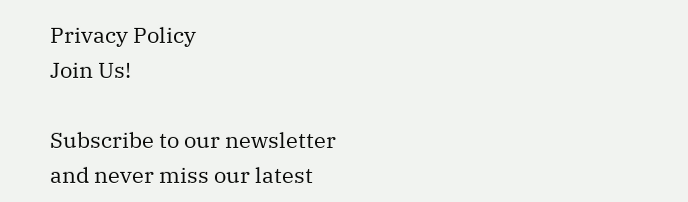Privacy Policy
Join Us!

Subscribe to our newsletter and never miss our latest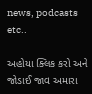news, podcasts etc..

અહોયા ક્લિક કરો અને જોડાઈ જાવ અમારા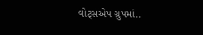વોટ્સએપ ગ્રુપમાં..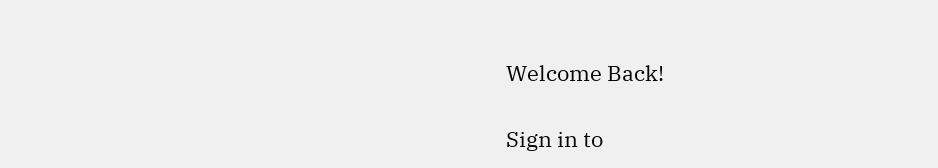Welcome Back!

Sign in to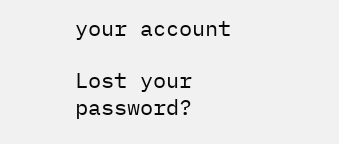your account

Lost your password?